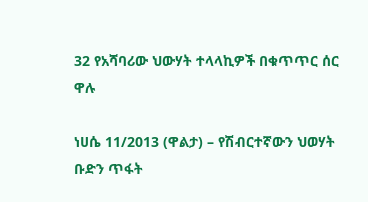32 የአሻባሪው ህውሃት ተላላኪዎች በቁጥጥር ሰር ዋሉ

ነሀሴ 11/2013 (ዋልታ) – የሽብርተኛውን ህወሃት ቡድን ጥፋት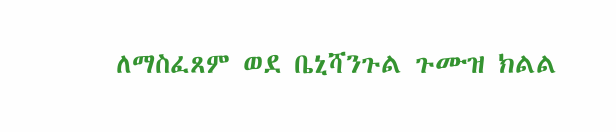ለማስፈጸም ወደ ቤኒሻንጉል ጉሙዝ ክልል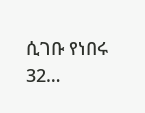ሲገቡ የነበሩ 32…